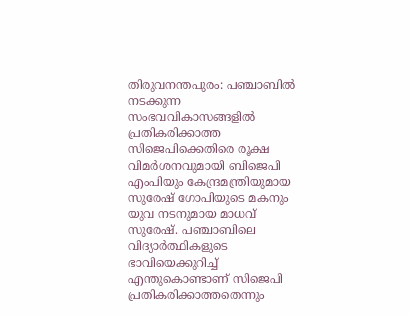തിരുവനന്തപുരം: പഞ്ചാബിൽ നടക്കുന്ന സംഭവവികാസങ്ങളിൽ പ്രതികരിക്കാത്ത സിജെപിക്കെതിരെ രൂക്ഷ വിമർശനവുമായി ബിജെപി എംപിയും കേന്ദ്രമന്ത്രിയുമായ സുരേഷ് ഗോപിയുടെ മകനും യുവ നടനുമായ മാധവ് സുരേഷ്. പഞ്ചാബിലെ വിദ്യാർത്ഥികളുടെ ഭാവിയെക്കുറിച്ച് എന്തുകൊണ്ടാണ് സിജെപി പ്രതികരിക്കാത്തതെന്നും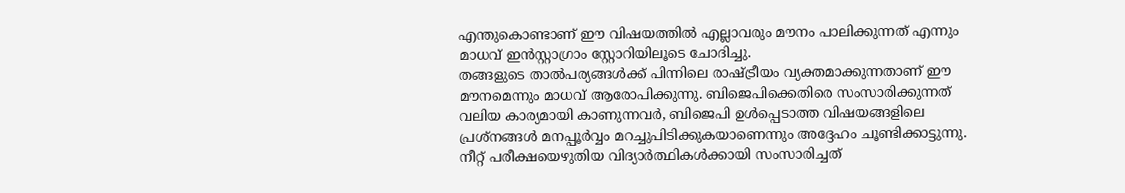എന്തുകൊണ്ടാണ് ഈ വിഷയത്തിൽ എല്ലാവരും മൗനം പാലിക്കുന്നത് എന്നും മാധവ് ഇൻസ്റ്റാഗ്രാം സ്റ്റോറിയിലൂടെ ചോദിച്ചു.
തങ്ങളുടെ താൽപര്യങ്ങൾക്ക് പിന്നിലെ രാഷ്ട്രീയം വ്യക്തമാക്കുന്നതാണ് ഈ മൗനമെന്നും മാധവ് ആരോപിക്കുന്നു. ബിജെപിക്കെതിരെ സംസാരിക്കുന്നത് വലിയ കാര്യമായി കാണുന്നവർ, ബിജെപി ഉൾപ്പെടാത്ത വിഷയങ്ങളിലെ പ്രശ്നങ്ങൾ മനപ്പൂർവ്വം മറച്ചുപിടിക്കുകയാണെന്നും അദ്ദേഹം ചൂണ്ടിക്കാട്ടുന്നു.
നീറ്റ് പരീക്ഷയെഴുതിയ വിദ്യാർത്ഥികൾക്കായി സംസാരിച്ചത്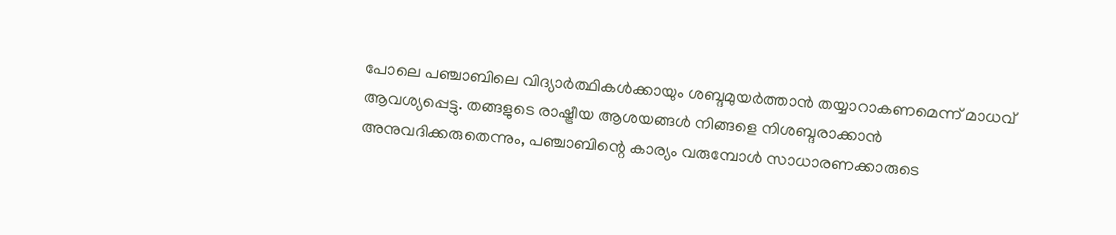പോലെ പഞ്ചാബിലെ വിദ്യാർത്ഥികൾക്കായും ശബ്ദമുയർത്താൻ തയ്യാറാകണമെന്ന് മാധവ് ആവശ്യപ്പെട്ടു. തങ്ങളുടെ രാഷ്ട്രീയ ആശയങ്ങൾ നിങ്ങളെ നിശബ്ദരാക്കാൻ അനുവദിക്കരുതെന്നും, പഞ്ചാബിന്റെ കാര്യം വരുമ്പോൾ സാധാരണക്കാരുടെ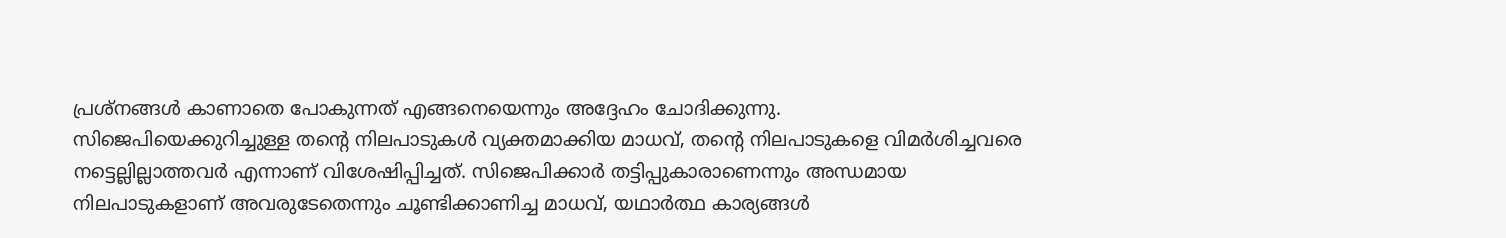പ്രശ്നങ്ങൾ കാണാതെ പോകുന്നത് എങ്ങനെയെന്നും അദ്ദേഹം ചോദിക്കുന്നു.
സിജെപിയെക്കുറിച്ചുള്ള തന്റെ നിലപാടുകൾ വ്യക്തമാക്കിയ മാധവ്, തന്റെ നിലപാടുകളെ വിമർശിച്ചവരെ നട്ടെല്ലില്ലാത്തവർ എന്നാണ് വിശേഷിപ്പിച്ചത്. സിജെപിക്കാർ തട്ടിപ്പുകാരാണെന്നും അന്ധമായ നിലപാടുകളാണ് അവരുടേതെന്നും ചൂണ്ടിക്കാണിച്ച മാധവ്, യഥാർത്ഥ കാര്യങ്ങൾ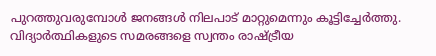പുറത്തുവരുമ്പോൾ ജനങ്ങൾ നിലപാട് മാറ്റുമെന്നും കൂട്ടിച്ചേർത്തു.
വിദ്യാർത്ഥികളുടെ സമരങ്ങളെ സ്വന്തം രാഷ്ട്രീയ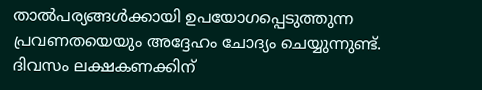താൽപര്യങ്ങൾക്കായി ഉപയോഗപ്പെടുത്തുന്ന പ്രവണതയെയും അദ്ദേഹം ചോദ്യം ചെയ്യുന്നുണ്ട്.
ദിവസം ലക്ഷകണക്കിന്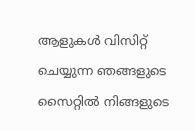ആളുകൾ വിസിറ്റ് ചെയ്യുന്ന ഞങ്ങളുടെ സൈറ്റിൽ നിങ്ങളുടെ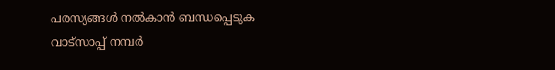പരസ്യങ്ങൾ നൽകാൻ ബന്ധപ്പെടുക വാട്സാപ്പ് നമ്പർ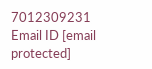7012309231 Email ID [email protected]